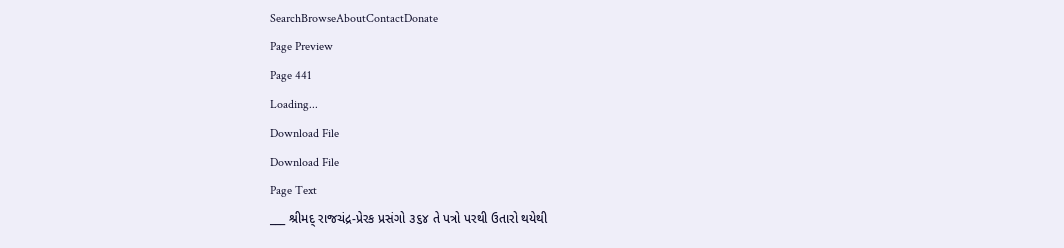SearchBrowseAboutContactDonate
Page Preview
Page 441
Loading...
Download File
Download File
Page Text
___ શ્રીમદ્ રાજચંદ્ર-પ્રેરક પ્રસંગો ૩૬૪ તે પત્રો પરથી ઉતારો થયેથી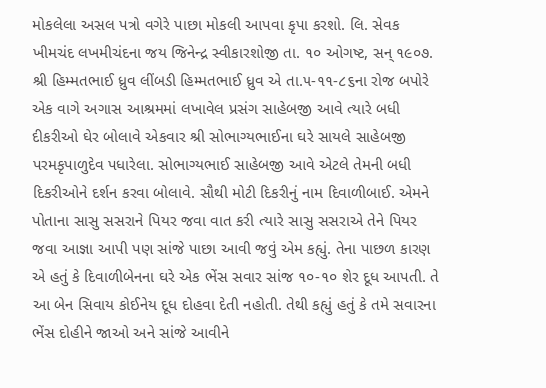મોકલેલા અસલ પત્રો વગેરે પાછા મોકલી આપવા કૃપા કરશો. લિ. સેવક ખીમચંદ લખમીચંદના જય જિનેન્દ્ર સ્વીકારશોજી તા. ૧૦ ઓગષ્ટ, સન્ ૧૯૦૭. શ્રી હિમ્મતભાઈ ધ્રુવ લીંબડી હિમ્મતભાઈ ધ્રુવ એ તા.૫-૧૧-૮૬ના રોજ બપોરે એક વાગે અગાસ આશ્રમમાં લખાવેલ પ્રસંગ સાહેબજી આવે ત્યારે બધી દીકરીઓ ઘેર બોલાવે એકવાર શ્રી સોભાગ્યભાઈના ઘરે સાયલે સાહેબજી પરમકૃપાળુદેવ પધારેલા. સોભાગ્યભાઈ સાહેબજી આવે એટલે તેમની બધી દિકરીઓને દર્શન કરવા બોલાવે. સૌથી મોટી દિકરીનું નામ દિવાળીબાઈ. એમને પોતાના સાસુ સસરાને પિયર જવા વાત કરી ત્યારે સાસુ સસરાએ તેને પિયર જવા આજ્ઞા આપી પણ સાંજે પાછા આવી જવું એમ કહ્યું. તેના પાછળ કારણ એ હતું કે દિવાળીબેનના ઘરે એક ભેંસ સવાર સાંજ ૧૦-૧૦ શેર દૂધ આપતી. તે આ બેન સિવાય કોઈનેય દૂધ દોહવા દેતી નહોતી. તેથી કહ્યું હતું કે તમે સવારના ભેંસ દોહીને જાઓ અને સાંજે આવીને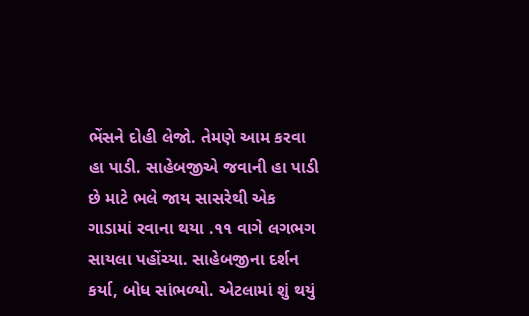ભેંસને દોહી લેજો. તેમણે આમ કરવા હા પાડી. સાહેબજીએ જવાની હા પાડી છે માટે ભલે જાય સાસરેથી એક ગાડામાં રવાના થયા .૧૧ વાગે લગભગ સાયલા પહોંચ્યા. સાહેબજીના દર્શન કર્યા, બોધ સાંભળ્યો. એટલામાં શું થયું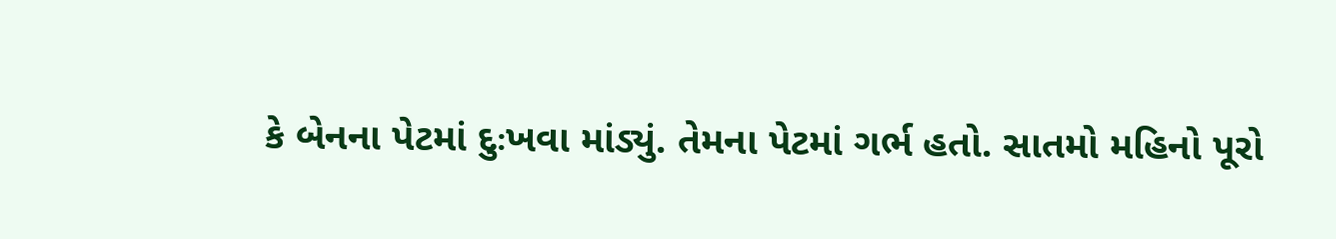કે બેનના પેટમાં દુઃખવા માંડ્યું. તેમના પેટમાં ગર્ભ હતો. સાતમો મહિનો પૂરો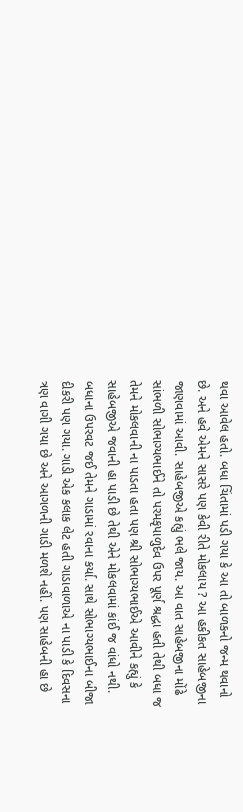થવા આવેલ હતો. બધા ચિંતામાં પડી ગયા કે આ તો બાળકનો જન્મ થવાનો છે. અને હવે એમને સાસરે પણ કેવી રીતે મોકલાય ? આ હકીકત સાહેબજીના જાણવામાં આવી. સાહેબજીએ કહ્યું ભલે જાય. આ વાત સાહેબજીના મોંઢે સાંભળી સોભાગ્યભાઈને તો પરમકૃપાળુદેવ ઉપર પૂર્ણ શ્રદ્ધા હતી તેથી બધા જ તેમને મોકલવાની ના પાડતા હતા પણ શ્રી સોભાગ્યભાઈએ આવીને કહ્યું કે સાહેબજીએ જવાની હા પાડી છે તેથી એને મોકલવામાં કાંઈ જ વાંધો નથી. બધાના ઉપરવટ જઈ તેમને ગાડામાં રવાના કર્યા. સાથે સોભાગ્યભાઈના બીજા દીકરી પણ ગયા. ગાડી એક કલાક લેટ હતી ગાડાવાળાએ ના પાડી કે દિવસના ત્રણ વાગી ગયા છે અને આગળની ગાડી મળશે નહીં. પણ સાહેબની હા છે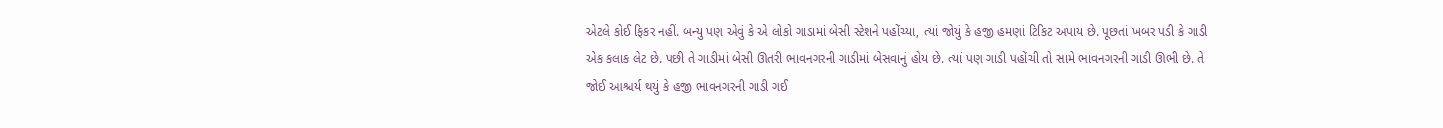એટલે કોઈ ફિકર નહીં. બન્યુ પણ એવું કે એ લોકો ગાડામાં બેસી સ્ટેશને પહોંચ્યા, ત્યાં જોયું કે હજી હમણાં ટિકિટ અપાય છે. પૂછતાં ખબર પડી કે ગાડી એક કલાક લેટ છે. પછી તે ગાડીમાં બેસી ઊતરી ભાવનગરની ગાડીમાં બેસવાનું હોય છે. ત્યાં પણ ગાડી પહોંચી તો સામે ભાવનગરની ગાડી ઊભી છે. તે જોઈ આશ્ચર્ય થયું કે હજી ભાવનગરની ગાડી ગઈ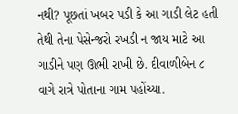નથી? પૂછતાં ખબર પડી કે આ ગાડી લેટ હતી તેથી તેના પેસેન્જરો રખડી ન જાય માટે આ ગાડીને પણ ઊભી રાખી છે. દીવાળીબેન ૮ વાગે રાત્રે પોતાના ગામ પહોંચ્યા.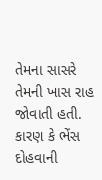તેમના સાસરે તેમની ખાસ રાહ જોવાતી હતી. કારણ કે ભેંસ દોહવાની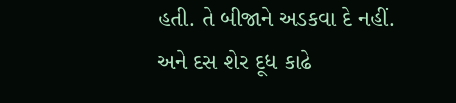હતી. તે બીજાને અડકવા દે નહીં. અને દસ શેર દૂધ કાઢે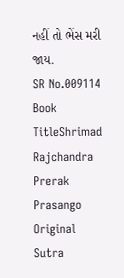નહીં તો ભેંસ મરી જાય.
SR No.009114
Book TitleShrimad Rajchandra Prerak Prasango
Original Sutra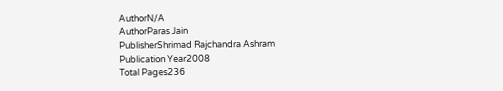AuthorN/A
AuthorParas Jain
PublisherShrimad Rajchandra Ashram
Publication Year2008
Total Pages236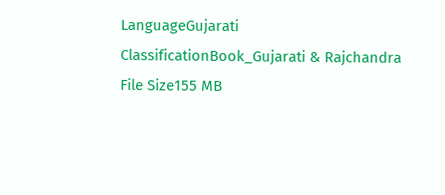LanguageGujarati
ClassificationBook_Gujarati & Rajchandra
File Size155 MB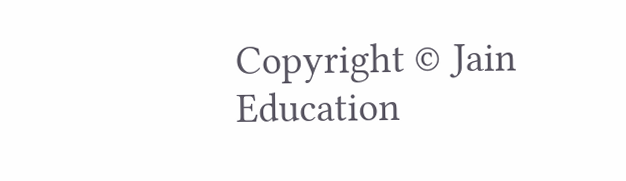Copyright © Jain Education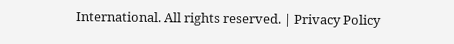International. All rights reserved. | Privacy Policy